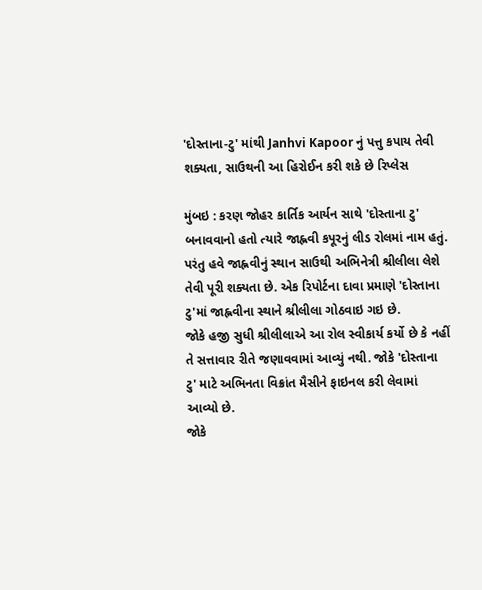'દોસ્તાના-ટુ' માંથી Janhvi Kapoor નું પત્તુ કપાય તેવી શક્યતા, સાઉથની આ હિરોઈન કરી શકે છે રિપ્લેસ

મુંબઇ : કરણ જોહર કાર્તિક આર્યન સાથે 'દોસ્તાના ટુ' બનાવવાનો હતો ત્યારે જાહ્નવી કપૂરનું લીડ રોલમાં નામ હતું. પરંતુ હવે જાહ્નવીનું સ્થાન સાઉથી અભિનેત્રી શ્રીલીલા લેશે તેવી પૂરી શક્યતા છે. એક રિપોર્ટના દાવા પ્રમાણે 'દોસ્તાના ટુ'માં જાહ્નવીના સ્થાને શ્રીલીલા ગોઠવાઇ ગઇ છે.
જોકે હજી સુધી શ્રીલીલાએ આ રોલ સ્વીકાર્ય કર્યો છે કે નહીં તે સત્તાવાર રીતે જણાવવામાં આવ્યું નથી. જોકે 'દોસ્તાના ટુ' માટે અભિનતા વિક્રાંત મૈસીને ફાઇનલ કરી લેવામાં આવ્યો છે.
જોકે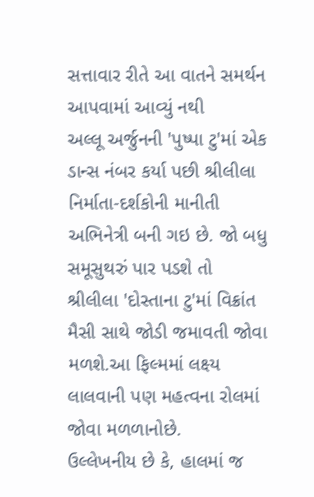સત્તાવાર રીતે આ વાતને સમર્થન આપવામાં આવ્યું નથી
અલ્લૂ અર્જુનની 'પુષ્પા ટુ'માં એક ડાન્સ નંબર કર્યા પછી શ્રીલીલા નિર્માતા-દર્શકોની માનીતી અભિનેત્રી બની ગઇ છે. જો બધુ સમૂસુથરું પાર પડશે તો શ્રીલીલા 'દોસ્તાના ટુ'માં વિક્રાંત મૈસી સાથે જોડી જમાવતી જોવા મળશે.આ ફિલ્મમાં લક્ષ્ય લાલવાની પણ મહત્વના રોલમાં જોવા મળળાનોછે.
ઉલ્લેખનીય છે કે, હાલમાં જ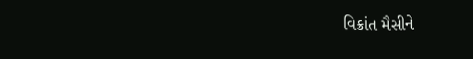વિક્રાંત મૈસીને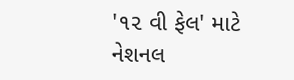'૧૨ વી ફેલ' માટે નેશનલ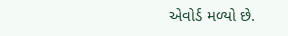એવોર્ડ મળ્યો છે.